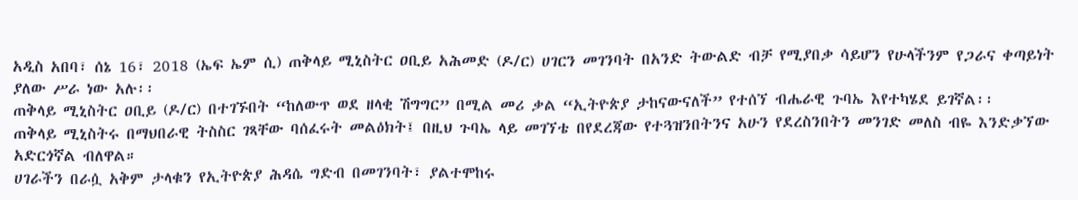አዲስ አበባ፣ ሰኔ 16፣ 2018 (ኤፍ ኤም ሲ) ጠቅላይ ሚኒስትር ዐቢይ አሕመድ (ዶ/ር) ሀገርን መገንባት በአንድ ትውልድ ብቻ የሚያበቃ ሳይሆን የሁላችንም የጋራና ቀጣይነት ያለው ሥራ ነው አሉ፡፡
ጠቅላይ ሚኒስትር ዐቢይ (ዶ/ር) በተገኙበት “ከለውጥ ወደ ዘላቂ ሽግግር” በሚል መሪ ቃል “ኢትዮጵያ ታከናውናለች” የተሰኘ ብሔራዊ ጉባኤ እየተካሄደ ይገኛል፡፡
ጠቅላይ ሚኒስትሩ በማህበራዊ ትስስር ገጻቸው ባሰፈሩት መልዕክት፤ በዚህ ጉባኤ ላይ መገኘቴ በየደረጃው የተጓዝንበትንና አሁን የደረስንበትን መንገድ መለስ ብዬ እንድቃኘው አድርጎኛል ብለዋል።
ሀገራችን በራሷ አቅም ታላቁን የኢትዮጵያ ሕዳሴ ግድብ በመገንባት፣ ያልተሞከሩ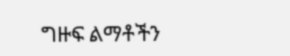ግዙፍ ልማቶችን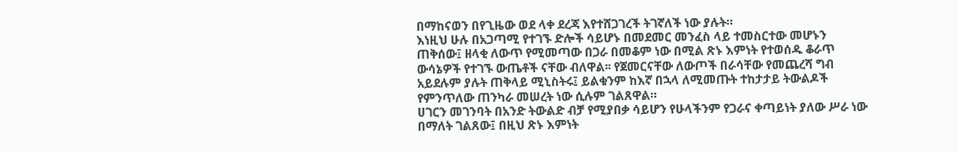በማከናወን በየጊዜው ወደ ላቀ ደረጃ እየተሸጋገረች ትገኛለች ነው ያሉት።
እነዚህ ሁሉ በአጋጣሚ የተገኙ ድሎች ሳይሆኑ በመደመር መንፈስ ላይ ተመስርተው መሆኑን ጠቅሰው፤ ዘላቂ ለውጥ የሚመጣው በጋራ በመቆም ነው በሚል ጽኑ እምነት የተወሰዱ ቆራጥ ውሳኔዎች የተገኙ ውጤቶች ናቸው ብለዋል፡፡ የጀመርናቸው ለውጦች በራሳቸው የመጨረሻ ግብ አይደሉም ያሉት ጠቅላይ ሚኒስትሩ፤ ይልቁንም ከእኛ በኋላ ለሚመጡት ተከታታይ ትውልዶች የምንጥለው ጠንካራ መሠረት ነው ሲሉም ገልጸዋል።
ሀገርን መገንባት በአንድ ትውልድ ብቻ የሚያበቃ ሳይሆን የሁላችንም የጋራና ቀጣይነት ያለው ሥራ ነው በማለት ገልጸው፤ በዚህ ጽኑ እምነት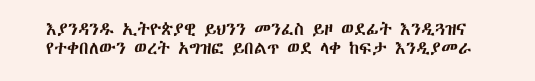እያንዳንዱ ኢትዮጵያዊ ይህንን መንፈስ ይዞ ወደፊት እንዲጓዝና የተቀበለውን ወረት አግዝፎ ይበልጥ ወደ ላቀ ከፍታ እንዲያመራ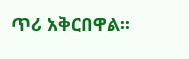ጥሪ አቅርበዋል፡፡